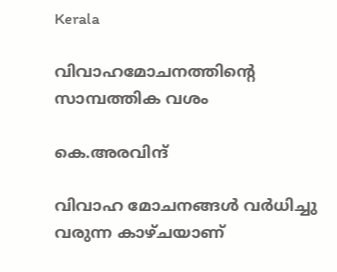Kerala

വിവാഹമോചനത്തിന്റെ സാമ്പത്തിക വശം

കെ.അരവിന്ദ്‌

വിവാഹ മോചനങ്ങള്‍ വര്‍ധിച്ചു വരുന്ന കാഴ്‌ചയാണ്‌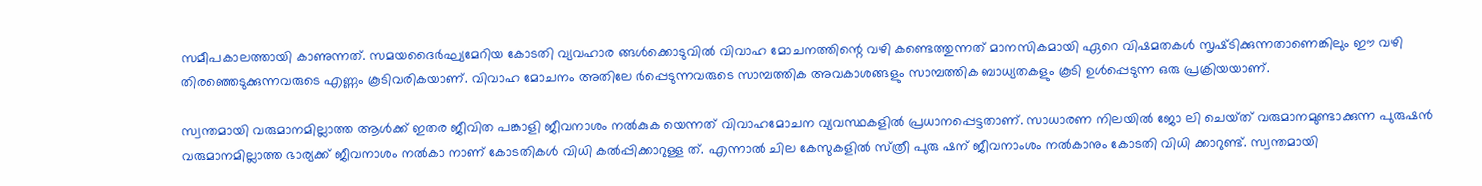സമീപകാലത്തായി കാണുന്നത്‌. സമയദൈര്‍ഘ്യമേറിയ കോടതി വ്യവഹാര ങ്ങള്‍ക്കൊടുവില്‍ വിവാഹ മോചനത്തിന്റെ വഴി കണ്ടെത്തുന്നത്‌ മാനസികമായി ഏറെ വിഷമതകള്‍ സൃഷ്‌ടിക്കുന്നതാണെങ്കിലും ഈ വഴി തിരഞ്ഞെടുക്കുന്നവരുടെ എണ്ണം കൂടിവരികയാണ്‌. വിവാഹ മോചനം അതിലേ ര്‍പ്പെടുന്നവരുടെ സാമ്പത്തിക അവകാശങ്ങളും സാമ്പത്തിക ബാധ്യതകളും കൂടി ഉള്‍പ്പെടുന്ന ഒരു പ്രക്രിയയാണ്‌.

സ്വന്തമായി വരുമാനമില്ലാത്ത ആള്‍ക്ക്‌ ഇതര ജീവിത പങ്കാളി ജീവനാശം നല്‍കുക യെന്നത്‌ വിവാഹമോചന വ്യവസ്ഥകളില്‍ പ്രധാനപ്പെട്ടതാണ്‌. സാധാരണ നിലയില്‍ ജോ ലി ചെയ്‌ത്‌ വരുമാനമുണ്ടാക്കുന്ന പുരുഷന്‍ വരുമാനമില്ലാത്ത ഭാര്യക്ക്‌ ജീവനാശം നല്‍കാ നാണ്‌ കോടതികള്‍ വിധി കല്‍പ്പിക്കാറുള്ള ത്‌. എന്നാല്‍ ചില കേസുകളില്‍ സ്‌ത്രീ പുരു ഷന്‌ ജീവനാംശം നല്‍കാനും കോടതി വിധി ക്കാറുണ്ട്‌. സ്വന്തമായി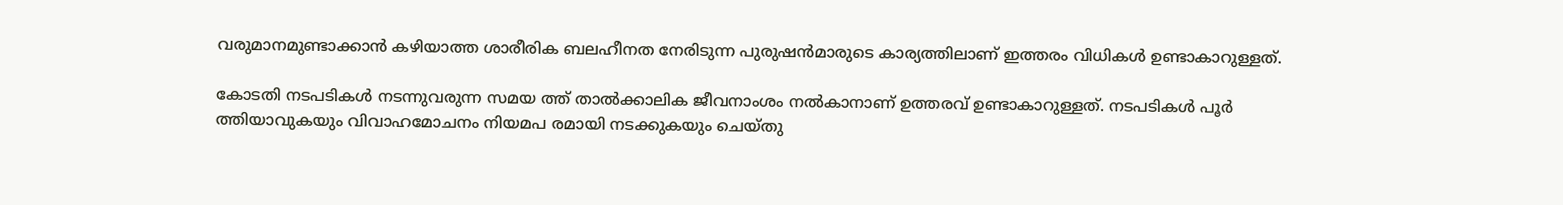വരുമാനമുണ്ടാക്കാന്‍ കഴിയാത്ത ശാരീരിക ബലഹീനത നേരിടുന്ന പുരുഷന്‍മാരുടെ കാര്യത്തിലാണ്‌ ഇത്തരം വിധികള്‍ ഉണ്ടാകാറുള്ളത്‌.

കോടതി നടപടികള്‍ നടന്നുവരുന്ന സമയ ത്ത്‌ താല്‍ക്കാലിക ജീവനാംശം നല്‍കാനാണ്‌ ഉത്തരവ്‌ ഉണ്ടാകാറുള്ളത്‌. നടപടികള്‍ പൂര്‍ ത്തിയാവുകയും വിവാഹമോചനം നിയമപ രമായി നടക്കുകയും ചെയ്‌തു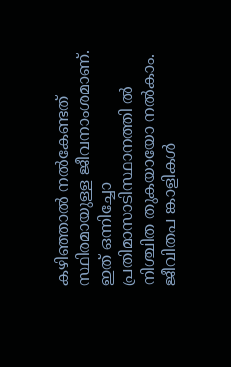കഴിഞ്ഞാല്‍ നല്‍കേണ്ടത്‌ സ്ഥിരമായുള്ള ജീവനാംശമാണ്‌. ഇത്‌ ഒന്നിച്ചോ പ്രതിമാസാടിസ്ഥാനത്തി ല്‍ നിശ്ചിത തുകയായോ നല്‍കാം. ജീവിതപ ങ്കാളികള്‍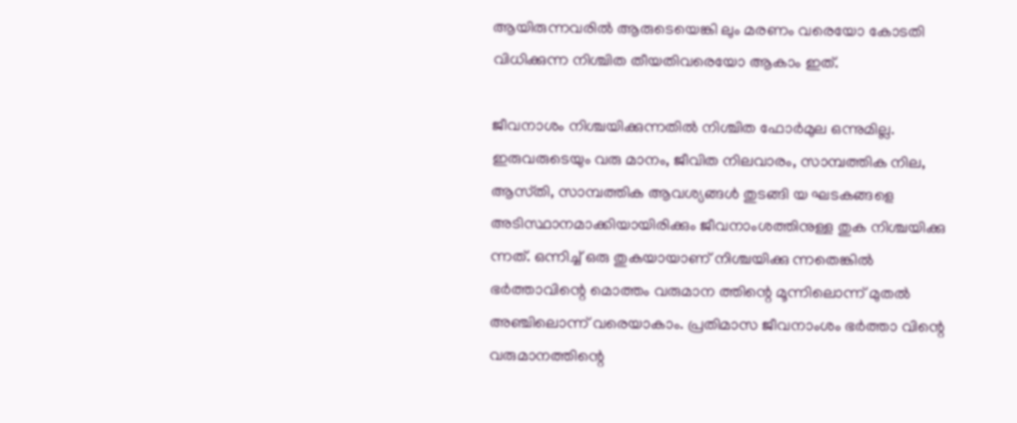ആയിരുന്നവരില്‍ ആരുടെയെങ്കി ലും മരണം വരെയോ കോടതി വിധിക്കുന്ന നിശ്ചിത തീയതിവരെയോ ആകാം ഇത്‌.

ജീവനാശം നിശ്ചയിക്കുന്നതില്‍ നിശ്ചിത ഫോര്‍മുല ഒന്നുമില്ല. ഇരുവരുടെയും വരു മാനം, ജീവിത നിലവാരം, സാമ്പത്തിക നില, ആസ്‌തി, സാമ്പത്തിക ആവശ്യങ്ങള്‍ തുടങ്ങി യ ഘടകങ്ങളെ അടിസ്ഥാനമാക്കിയായിരിക്കും ജീവനാംശത്തിനുള്ള തുക നിശ്ചയിക്കു ന്നത്‌. ഒന്നിച്ച്‌ ഒരു തുകയായാണ്‌ നിശ്ചയിക്കു ന്നതെങ്കില്‍ ഭര്‍ത്താവിന്റെ മൊത്തം വരുമാന ത്തിന്റെ മൂന്നിലൊന്ന്‌ മുതല്‍ അഞ്ചിലൊന്ന്‌ വരെയാകാം. പ്രതിമാസ ജീവനാംശം ഭര്‍ത്താ വിന്റെ വരുമാനത്തിന്റെ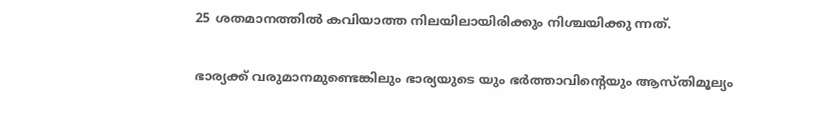25 ശതമാനത്തില്‍ കവിയാത്ത നിലയിലായിരിക്കും നിശ്ചയിക്കു ന്നത്‌.

ഭാര്യക്ക്‌ വരുമാനമുണ്ടെങ്കിലും ഭാര്യയുടെ യും ഭര്‍ത്താവിന്റെയും ആസ്‌തിമൂല്യം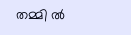തമ്മി ല്‍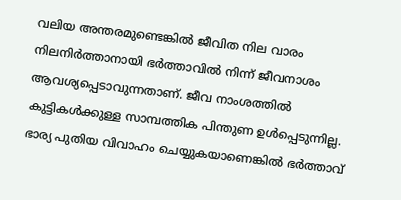വലിയ അന്തരമുണ്ടെങ്കില്‍ ജീവിത നില വാരം നിലനിര്‍ത്താനായി ഭര്‍ത്താവില്‍ നിന്ന്‌ ജീവനാശം ആവശ്യപ്പെടാവുന്നതാണ്‌. ജീവ നാംശത്തില്‍ കുട്ടികള്‍ക്കുള്ള സാമ്പത്തിക പിന്തുണ ഉള്‍പ്പെടുന്നില്ല. ഭാര്യ പുതിയ വിവാഹം ചെയ്യുകയാണെങ്കില്‍ ഭര്‍ത്താവ്‌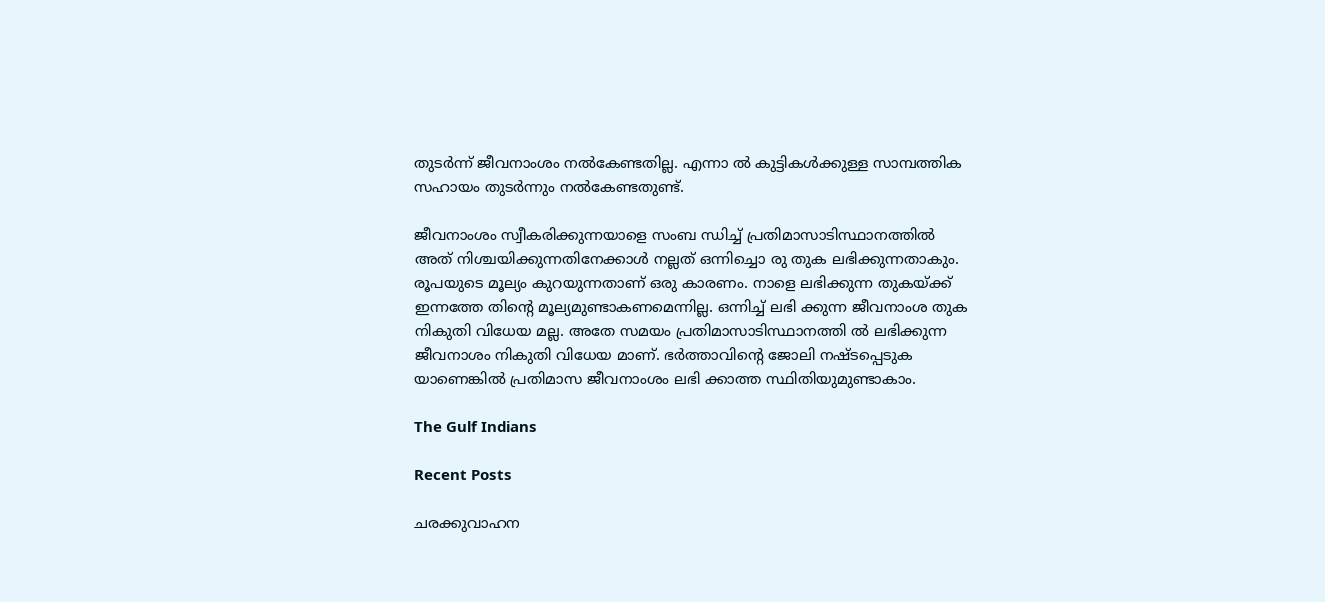തുടര്‍ന്ന്‌ ജീവനാംശം നല്‍കേണ്ടതില്ല. എന്നാ ല്‍ കുട്ടികള്‍ക്കുള്ള സാമ്പത്തിക സഹായം തുടര്‍ന്നും നല്‍കേണ്ടതുണ്ട്‌.

ജീവനാംശം സ്വീകരിക്കുന്നയാളെ സംബ ന്ധിച്ച്‌ പ്രതിമാസാടിസ്ഥാനത്തില്‍ അത്‌ നിശ്ചയിക്കുന്നതിനേക്കാള്‍ നല്ലത്‌ ഒന്നിച്ചൊ രു തുക ലഭിക്കുന്നതാകും. രൂപയുടെ മൂല്യം കുറയുന്നതാണ്‌ ഒരു കാരണം. നാളെ ലഭിക്കുന്ന തുകയ്‌ക്ക്‌ ഇന്നത്തേ തിന്റെ മൂല്യമുണ്ടാകണമെന്നില്ല. ഒന്നിച്ച്‌ ലഭി ക്കുന്ന ജീവനാംശ തുക നികുതി വിധേയ മല്ല. അതേ സമയം പ്രതിമാസാടിസ്ഥാനത്തി ല്‍ ലഭിക്കുന്ന ജീവനാശം നികുതി വിധേയ മാണ്‌. ഭര്‍ത്താവിന്റെ ജോലി നഷ്‌ടപ്പെടുക യാണെങ്കില്‍ പ്രതിമാസ ജീവനാംശം ലഭി ക്കാത്ത സ്ഥിതിയുമുണ്ടാകാം.

The Gulf Indians

Recent Posts

ചരക്കുവാഹന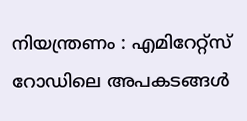നിയന്ത്രണം : എമിറേറ്റ്സ് റോഡിലെ അപകടങ്ങൾ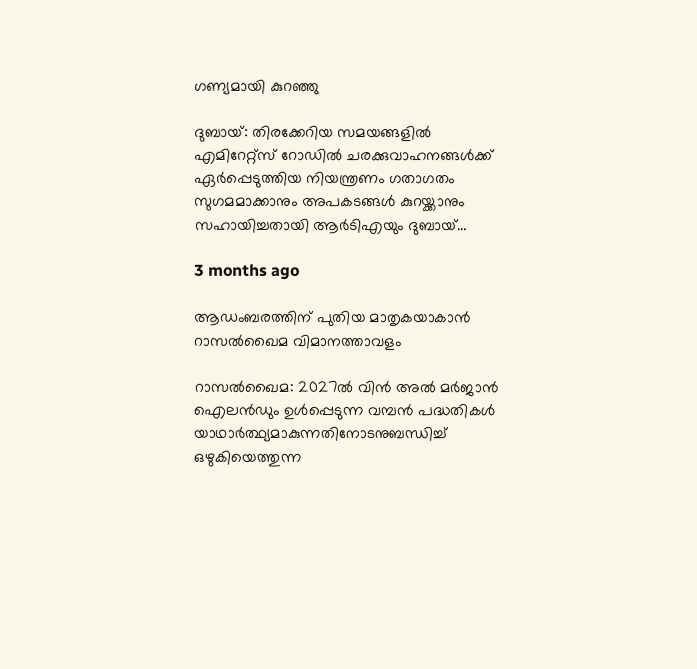ഗണ്യമായി കുറഞ്ഞു

ദുബായ്: തിരക്കേറിയ സമയങ്ങളിൽ എമിറേറ്റ്സ് റോഡിൽ ചരക്കുവാഹനങ്ങൾക്ക് ഏർപ്പെടുത്തിയ നിയന്ത്രണം ഗതാഗതം സുഗമമാക്കാനും അപകടങ്ങൾ കുറയ്ക്കാനും സഹായിച്ചതായി ആർടിഎയും ദുബായ്…

3 months ago

ആഡംബരത്തിന് പുതിയ മാതൃകയാകാൻ റാസൽഖൈമ വിമാനത്താവളം

റാസൽഖൈമ: 2027ൽ വിൻ അൽ മർജാൻ ഐലൻഡും ഉൾപ്പെടുന്ന വമ്പൻ പദ്ധതികൾ യാഥാർത്ഥ്യമാകുന്നതിനോടനുബന്ധിച്ച് ഒഴുകിയെത്തുന്ന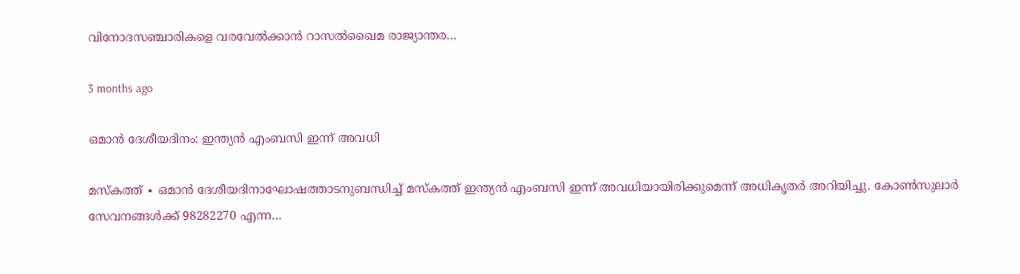വിനോദസഞ്ചാരികളെ വരവേൽക്കാൻ റാസൽഖൈമ രാജ്യാന്തര…

3 months ago

ഒമാൻ ദേശീയദിനം: ഇന്ത്യൻ എംബസി ഇന്ന് അവധി

മസ്‌കത്ത് ∙ ഒമാൻ ദേശീയദിനാഘോഷത്താടനുബന്ധിച്ച് മസ്‌കത്ത് ഇന്ത്യൻ എംബസി ഇന്ന് അവധിയായിരിക്കുമെന്ന് അധികൃതർ അറിയിച്ചു. കോൺസുലാർ സേവനങ്ങൾക്ക് 98282270 എന്ന…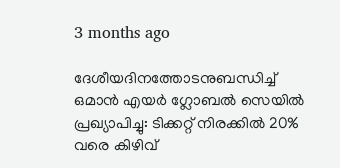3 months ago

ദേശീയദിനത്തോടനുബന്ധിച്ച് ഒമാൻ എയർ ഗ്ലോബൽ സെയിൽ പ്രഖ്യാപിച്ചു: ടിക്കറ്റ് നിരക്കിൽ 20% വരെ കിഴിവ്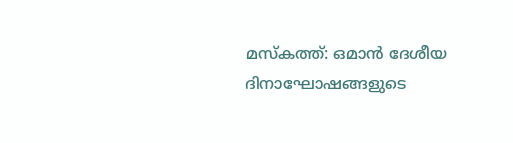മസ്‌കത്ത്: ഒമാൻ ദേശീയ ദിനാഘോഷങ്ങളുടെ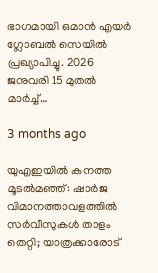ഭാഗമായി ഒമാൻ എയർ ഗ്ലോബൽ സെയിൽ പ്രഖ്യാപിച്ചു. 2026 ജനുവരി 15 മുതൽ മാർച്ച്…

3 months ago

യുഎഇയിൽ കനത്ത മൂടൽമഞ്ഞ്: ഷാർജ വിമാനത്താവളത്തിൽ സർവീസുകൾ താളം തെറ്റി; യാത്രക്കാരോട്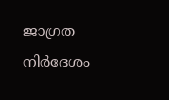ജാഗ്രത നിർദേശം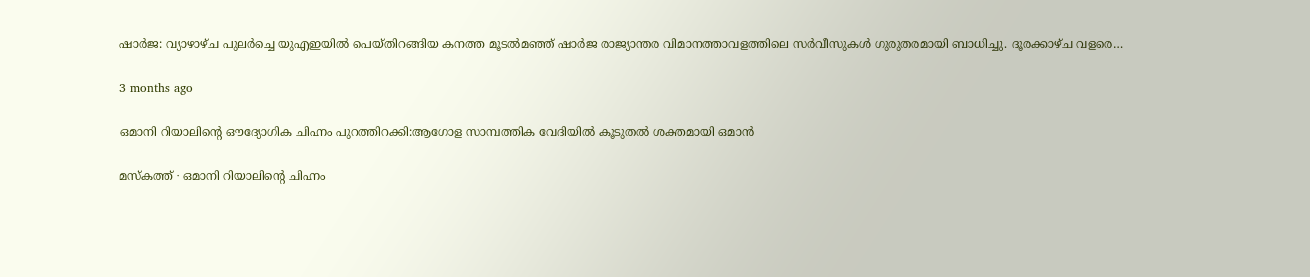ഷാർജ: വ്യാഴാഴ്ച പുലർച്ചെ യുഎഇയിൽ പെയ്തിറങ്ങിയ കനത്ത മൂടൽമഞ്ഞ് ഷാർജ രാജ്യാന്തര വിമാനത്താവളത്തിലെ സർവീസുകൾ ഗുരുതരമായി ബാധിച്ചു. ദൂരക്കാഴ്ച വളരെ…

3 months ago

ഒമാനി റിയാലിന്റെ ഔദ്യോഗിക ചിഹ്നം പുറത്തിറക്കി:ആഗോള സാമ്പത്തിക വേദിയിൽ കൂടുതൽ ശക്തമായി ഒമാൻ

മസ്‌കത്ത് ∙ ഒമാനി റിയാലിന്റെ ചിഹ്നം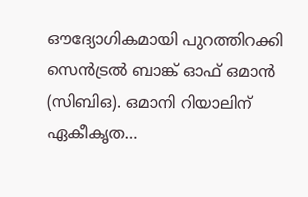ഔദ്യോഗികമായി പുറത്തിറക്കി സെൻട്രൽ ബാങ്ക് ഓഫ് ഒമാൻ (സിബിഒ). ഒമാനി റിയാലിന് ഏകീകൃത…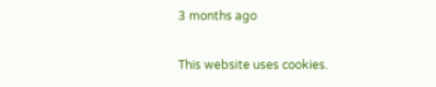3 months ago

This website uses cookies.